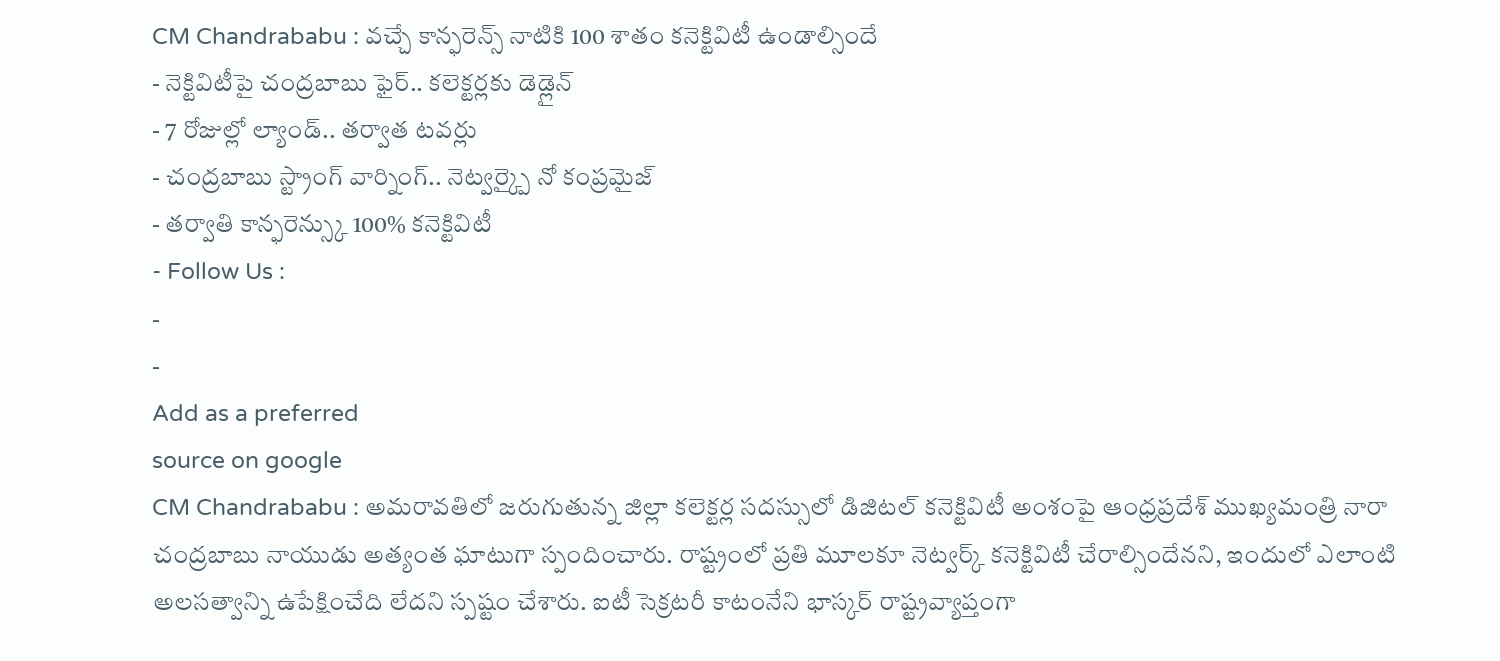CM Chandrababu : వచ్చే కాన్ఫరెన్స్ నాటికి 100 శాతం కనెక్టివిటీ ఉండాల్సిందే
- నెక్టివిటీపై చంద్రబాబు ఫైర్.. కలెక్టర్లకు డెడ్లైన్
- 7 రోజుల్లో ల్యాండ్.. తర్వాత టవర్లు
- చంద్రబాబు స్ట్రాంగ్ వార్నింగ్.. నెట్వర్క్పై నో కంప్రమైజ్
- తర్వాతి కాన్ఫరెన్స్కు 100% కనెక్టివిటీ
- Follow Us :
-
-
Add as a preferred
source on google
CM Chandrababu : అమరావతిలో జరుగుతున్న జిల్లా కలెక్టర్ల సదస్సులో డిజిటల్ కనెక్టివిటీ అంశంపై ఆంధ్రప్రదేశ్ ముఖ్యమంత్రి నారా చంద్రబాబు నాయుడు అత్యంత ఘాటుగా స్పందించారు. రాష్ట్రంలో ప్రతి మూలకూ నెట్వర్క్ కనెక్టివిటీ చేరాల్సిందేనని, ఇందులో ఎలాంటి అలసత్వాన్ని ఉపేక్షించేది లేదని స్పష్టం చేశారు. ఐటీ సెక్రటరీ కాటంనేని భాస్కర్ రాష్ట్రవ్యాప్తంగా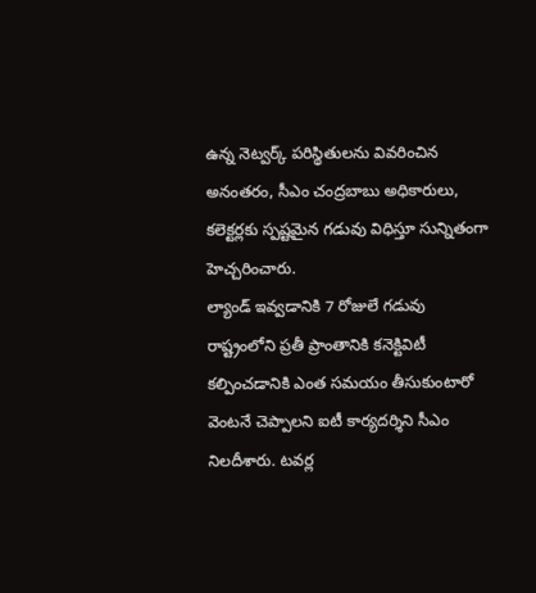ఉన్న నెట్వర్క్ పరిస్థితులను వివరించిన అనంతరం, సీఎం చంద్రబాబు అధికారులు, కలెక్టర్లకు స్పష్టమైన గడువు విధిస్తూ సున్నితంగా హెచ్చరించారు.
ల్యాండ్ ఇవ్వడానికి 7 రోజులే గడువు
రాష్ట్రంలోని ప్రతీ ప్రాంతానికి కనెక్టివిటీ కల్పించడానికి ఎంత సమయం తీసుకుంటారో వెంటనే చెప్పాలని ఐటీ కార్యదర్శిని సీఎం నిలదీశారు. టవర్ల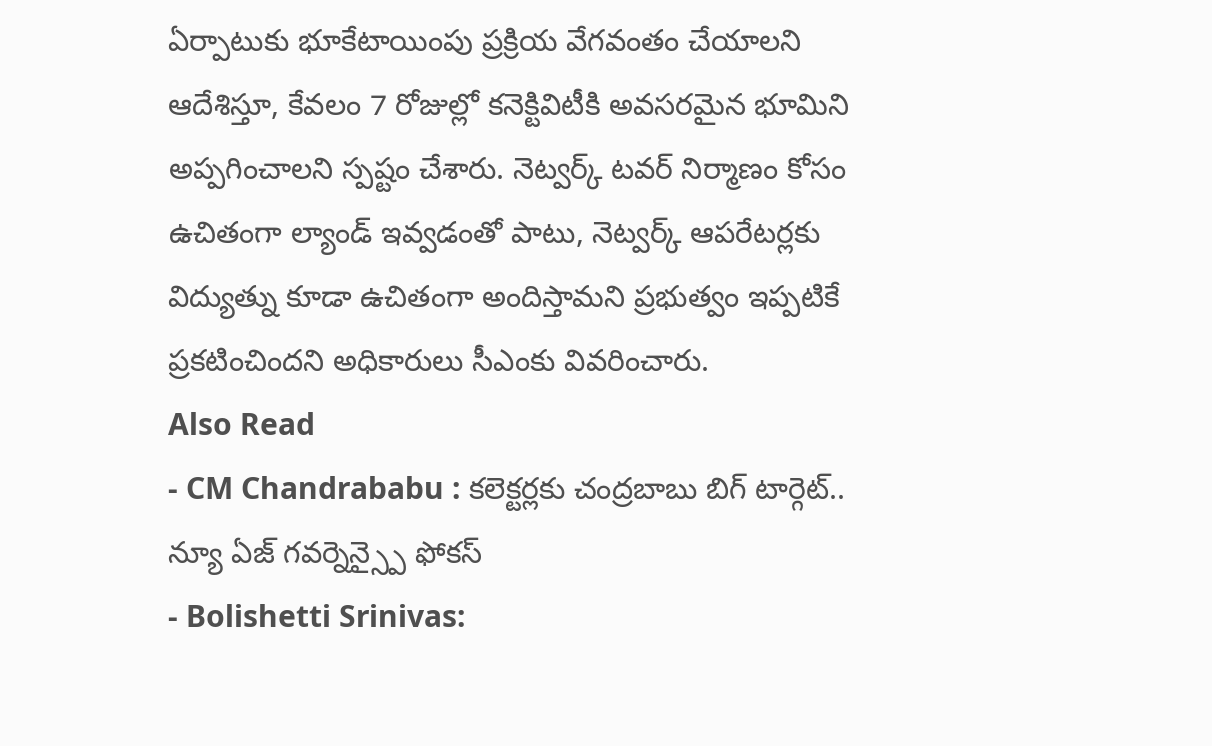ఏర్పాటుకు భూకేటాయింపు ప్రక్రియ వేగవంతం చేయాలని ఆదేశిస్తూ, కేవలం 7 రోజుల్లో కనెక్టివిటీకి అవసరమైన భూమిని అప్పగించాలని స్పష్టం చేశారు. నెట్వర్క్ టవర్ నిర్మాణం కోసం ఉచితంగా ల్యాండ్ ఇవ్వడంతో పాటు, నెట్వర్క్ ఆపరేటర్లకు విద్యుత్ను కూడా ఉచితంగా అందిస్తామని ప్రభుత్వం ఇప్పటికే ప్రకటించిందని అధికారులు సీఎంకు వివరించారు.
Also Read
- CM Chandrababu : కలెక్టర్లకు చంద్రబాబు బిగ్ టార్గెట్.. న్యూ ఏజ్ గవర్నెన్స్పై ఫోకస్
- Bolishetti Srinivas: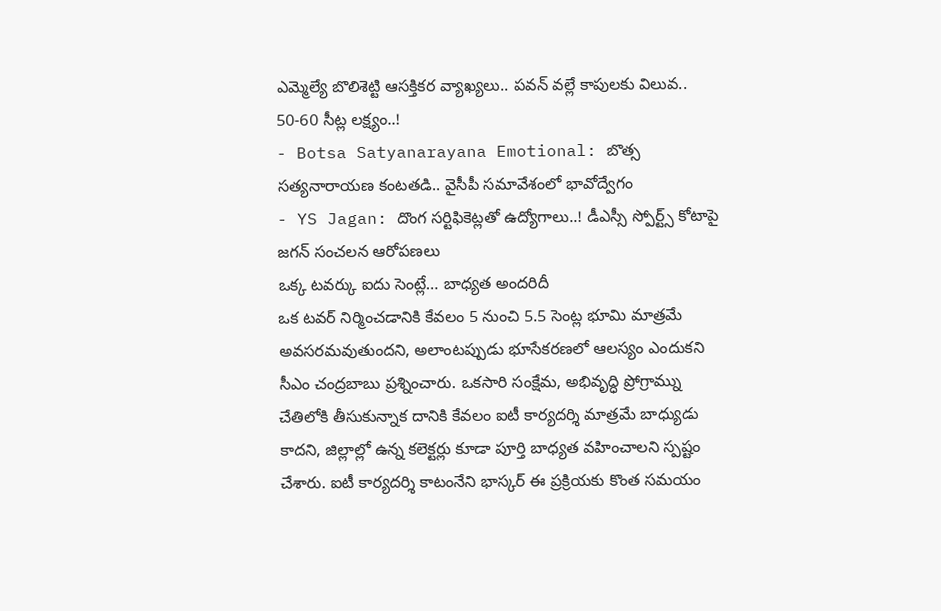ఎమ్మెల్యే బొలిశెట్టి ఆసక్తికర వ్యాఖ్యలు.. పవన్ వల్లే కాపులకు విలువ.. 50-60 సీట్ల లక్ష్యం..!
- Botsa Satyanarayana Emotional: బొత్స సత్యనారాయణ కంటతడి.. వైసీపీ సమావేశంలో భావోద్వేగం
- YS Jagan: దొంగ సర్టిఫికెట్లతో ఉద్యోగాలు..! డీఎస్సీ స్పోర్ట్స్ కోటాపై జగన్ సంచలన ఆరోపణలు
ఒక్క టవర్కు ఐదు సెంట్లే… బాధ్యత అందరిదీ
ఒక టవర్ నిర్మించడానికి కేవలం 5 నుంచి 5.5 సెంట్ల భూమి మాత్రమే అవసరమవుతుందని, అలాంటప్పుడు భూసేకరణలో ఆలస్యం ఎందుకని సీఎం చంద్రబాబు ప్రశ్నించారు. ఒకసారి సంక్షేమ, అభివృద్ధి ప్రోగ్రామ్ను చేతిలోకి తీసుకున్నాక దానికి కేవలం ఐటీ కార్యదర్శి మాత్రమే బాధ్యుడు కాదని, జిల్లాల్లో ఉన్న కలెక్టర్లు కూడా పూర్తి బాధ్యత వహించాలని స్పష్టం చేశారు. ఐటీ కార్యదర్శి కాటంనేని భాస్కర్ ఈ ప్రక్రియకు కొంత సమయం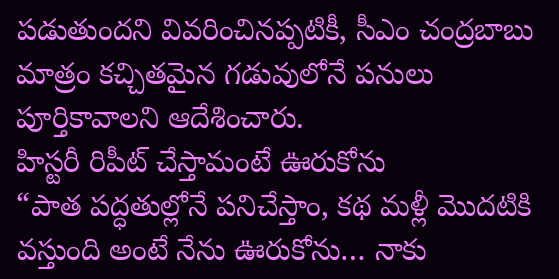పడుతుందని వివరించినప్పటికీ, సీఎం చంద్రబాబు మాత్రం కచ్చితమైన గడువులోనే పనులు పూర్తికావాలని ఆదేశించారు.
హిస్టరీ రిపీట్ చేస్తామంటే ఊరుకోను
“పాత పద్ధతుల్లోనే పనిచేస్తాం, కథ మళ్లీ మొదటికి వస్తుంది అంటే నేను ఊరుకోను… నాకు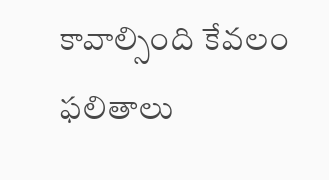కావాల్సింది కేవలం ఫలితాలు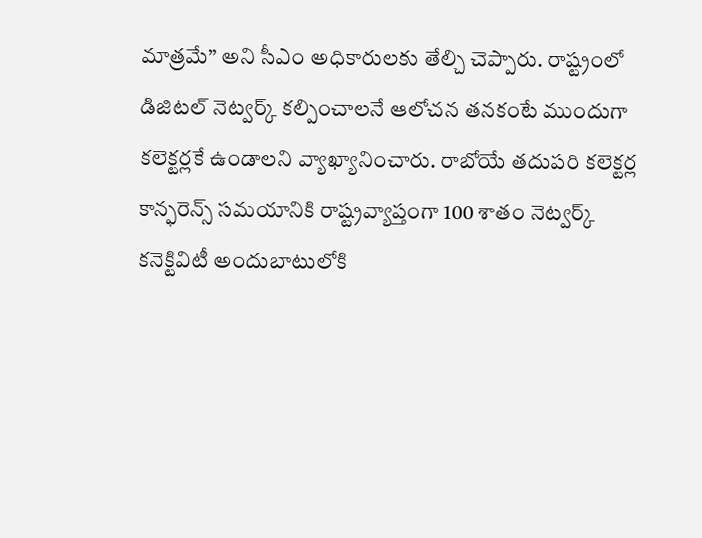మాత్రమే” అని సీఎం అధికారులకు తేల్చి చెప్పారు. రాష్ట్రంలో డిజిటల్ నెట్వర్క్ కల్పించాలనే ఆలోచన తనకంటే ముందుగా కలెక్టర్లకే ఉండాలని వ్యాఖ్యానించారు. రాబోయే తదుపరి కలెక్టర్ల కాన్ఫరెన్స్ సమయానికి రాష్ట్రవ్యాప్తంగా 100 శాతం నెట్వర్క్ కనెక్టివిటీ అందుబాటులోకి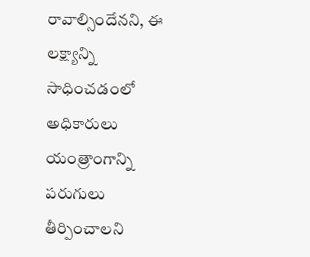రావాల్సిందేనని, ఈ లక్ష్యాన్ని సాధించడంలో అధికారులు యంత్రాంగాన్ని పరుగులు తీర్పించాలని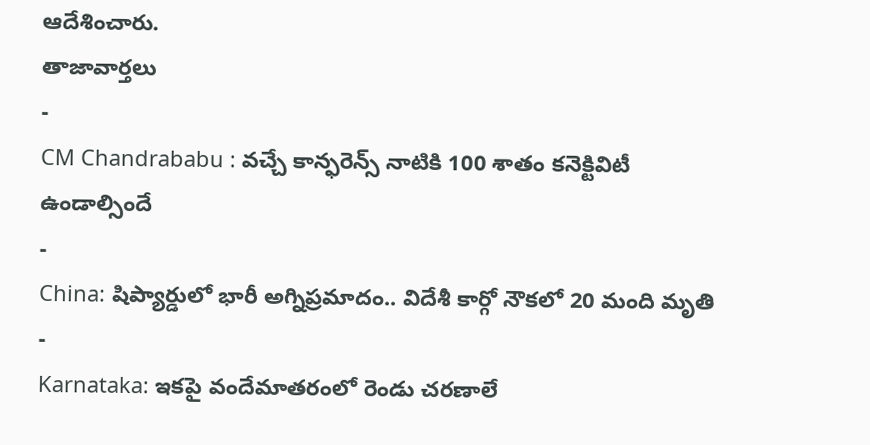ఆదేశించారు.
తాజావార్తలు
-
CM Chandrababu : వచ్చే కాన్ఫరెన్స్ నాటికి 100 శాతం కనెక్టివిటీ ఉండాల్సిందే
-
China: షిప్యార్డులో భారీ అగ్నిప్రమాదం.. విదేశీ కార్గో నౌకలో 20 మంది మృతి
-
Karnataka: ఇకపై వందేమాతరంలో రెండు చరణాలే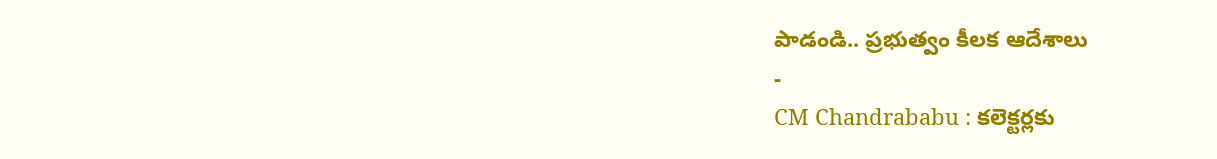పాడండి.. ప్రభుత్వం కీలక ఆదేశాలు
-
CM Chandrababu : కలెక్టర్లకు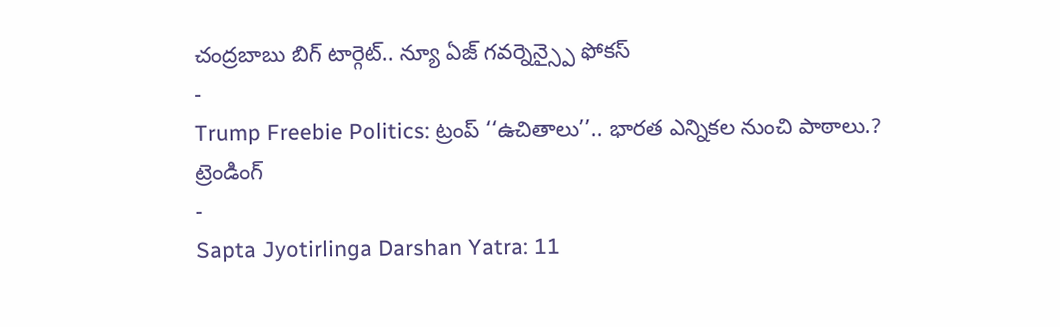చంద్రబాబు బిగ్ టార్గెట్.. న్యూ ఏజ్ గవర్నెన్స్పై ఫోకస్
-
Trump Freebie Politics: ట్రంప్ ‘‘ఉచితాలు’’.. భారత ఎన్నికల నుంచి పాఠాలు.?
ట్రెండింగ్
-
Sapta Jyotirlinga Darshan Yatra: 11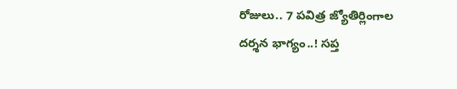రోజులు.. 7 పవిత్ర జ్యోతిర్లింగాల దర్శన భాగ్యం..! సప్త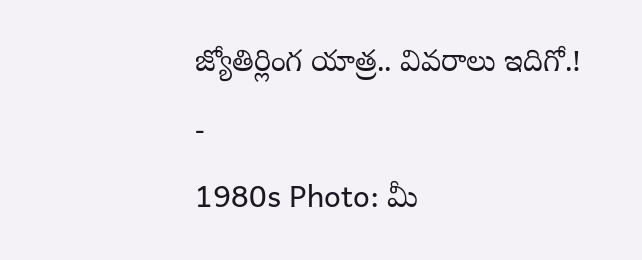జ్యోతిర్లింగ యాత్ర.. వివరాలు ఇదిగో.!
-
1980s Photo: మీ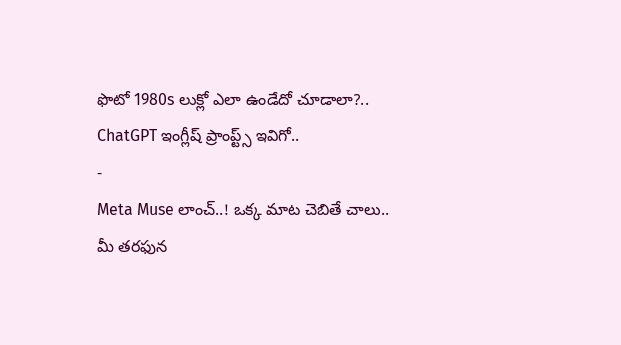ఫొటో 1980s లుక్లో ఎలా ఉండేదో చూడాలా?.. ChatGPT ఇంగ్లీష్ ప్రాంప్ట్స్ ఇవిగో..
-
Meta Muse లాంచ్..! ఒక్క మాట చెబితే చాలు.. మీ తరఫున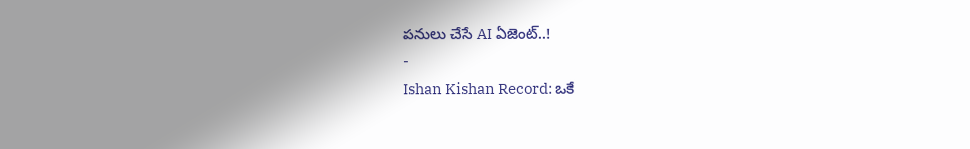పనులు చేసే AI ఏజెంట్..!
-
Ishan Kishan Record: ఒకే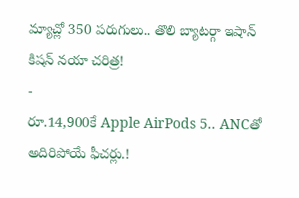మ్యాచ్లో 350 పరుగులు.. తొలి బ్యాటర్గా ఇషాన్ కిషన్ నయా చరిత్ర!
-
రూ.14,900కే Apple AirPods 5.. ANCతో అదిరిపోయే ఫీచర్లు.!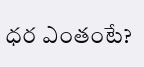ధర ఎంతంటే?